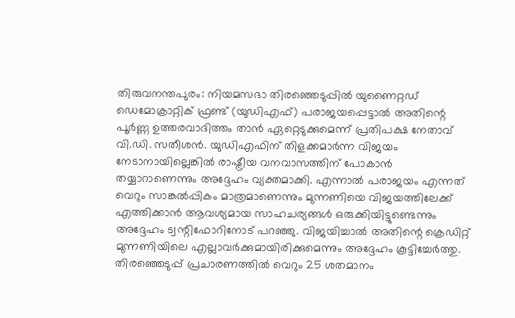തിരുവനന്തപുരം: നിയമസഭാ തിരഞ്ഞെടുപ്പിൽ യുണൈറ്റഡ് ഡെമോക്രാറ്റിക് ഫ്രണ്ട് (യുഡിഎഫ്) പരാജയപ്പെട്ടാൽ അതിന്റെ പൂർണ്ണ ഉത്തരവാദിത്തം താൻ ഏറ്റെടുക്കുമെന്ന് പ്രതിപക്ഷ നേതാവ് വി.ഡി. സതീശൻ. യുഡിഎഫിന് തിളക്കമാർന്ന വിജയം നേടാനായില്ലെങ്കിൽ രാഷ്ട്രീയ വനവാസത്തിന് പോകാൻ തയ്യാറാണെന്നും അദ്ദേഹം വ്യക്തമാക്കി. എന്നാൽ പരാജയം എന്നത് വെറും സാങ്കൽപ്പികം മാത്രമാണെന്നും മുന്നണിയെ വിജയത്തിലേക്ക് എത്തിക്കാൻ ആവശ്യമായ സാഹചര്യങ്ങൾ ഒരുക്കിയിട്ടുണ്ടെന്നും അദ്ദേഹം ട്വന്റിഫോറിനോട് പറഞ്ഞു. വിജയിച്ചാൽ അതിന്റെ ക്രെഡിറ്റ് മുന്നണിയിലെ എല്ലാവർക്കുമായിരിക്കുമെന്നും അദ്ദേഹം കൂട്ടിച്ചേർത്തു.
തിരഞ്ഞെടുപ്പ് പ്രചാരണത്തിൽ വെറും 25 ശതമാനം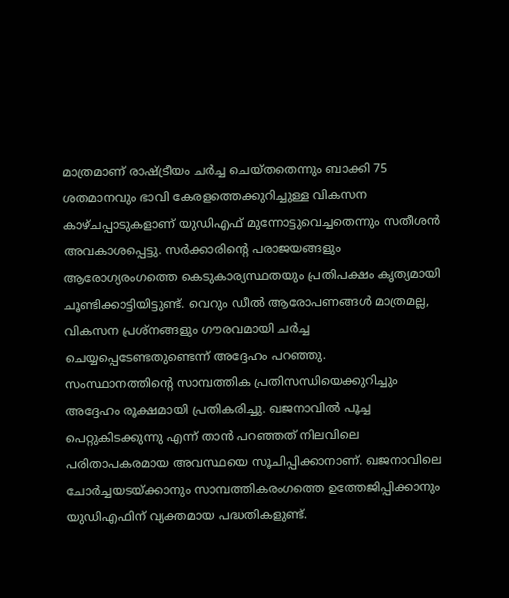മാത്രമാണ് രാഷ്ട്രീയം ചർച്ച ചെയ്തതെന്നും ബാക്കി 75 ശതമാനവും ഭാവി കേരളത്തെക്കുറിച്ചുള്ള വികസന കാഴ്ചപ്പാടുകളാണ് യുഡിഎഫ് മുന്നോട്ടുവെച്ചതെന്നും സതീശൻ അവകാശപ്പെട്ടു. സർക്കാരിന്റെ പരാജയങ്ങളും ആരോഗ്യരംഗത്തെ കെടുകാര്യസ്ഥതയും പ്രതിപക്ഷം കൃത്യമായി ചൂണ്ടിക്കാട്ടിയിട്ടുണ്ട്. വെറും ഡീൽ ആരോപണങ്ങൾ മാത്രമല്ല, വികസന പ്രശ്നങ്ങളും ഗൗരവമായി ചർച്ച ചെയ്യപ്പെടേണ്ടതുണ്ടെന്ന് അദ്ദേഹം പറഞ്ഞു.
സംസ്ഥാനത്തിന്റെ സാമ്പത്തിക പ്രതിസന്ധിയെക്കുറിച്ചും അദ്ദേഹം രൂക്ഷമായി പ്രതികരിച്ചു. ഖജനാവിൽ പൂച്ച പെറ്റുകിടക്കുന്നു എന്ന് താൻ പറഞ്ഞത് നിലവിലെ പരിതാപകരമായ അവസ്ഥയെ സൂചിപ്പിക്കാനാണ്. ഖജനാവിലെ ചോർച്ചയടയ്ക്കാനും സാമ്പത്തികരംഗത്തെ ഉത്തേജിപ്പിക്കാനും യുഡിഎഫിന് വ്യക്തമായ പദ്ധതികളുണ്ട്.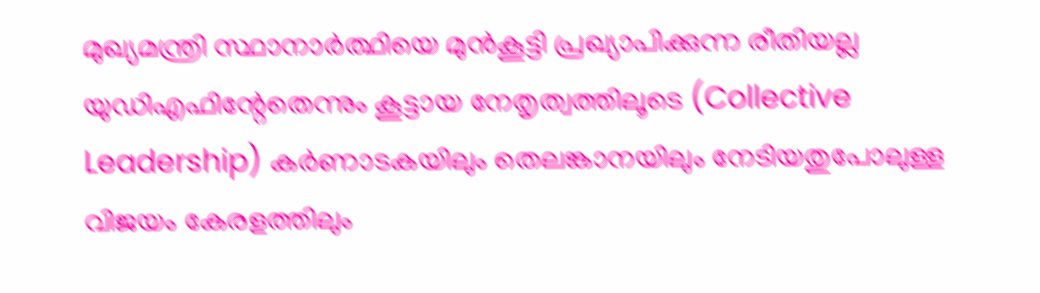മുഖ്യമന്ത്രി സ്ഥാനാർത്ഥിയെ മുൻകൂട്ടി പ്രഖ്യാപിക്കുന്ന രീതിയല്ല യുഡിഎഫിന്റേതെന്നും കൂട്ടായ നേതൃത്വത്തിലൂടെ (Collective Leadership) കർണാടകയിലും തെലങ്കാനയിലും നേടിയതുപോലുള്ള വിജയം കേരളത്തിലും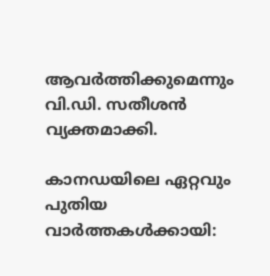ആവർത്തിക്കുമെന്നും വി.ഡി. സതീശൻ വ്യക്തമാക്കി.

കാനഡയിലെ ഏറ്റവും പുതിയ വാർത്തകൾക്കായി: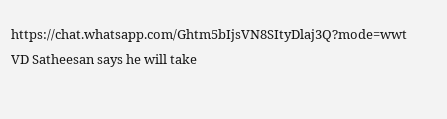https://chat.whatsapp.com/Ghtm5bIjsVN8SItyDlaj3Q?mode=wwt
VD Satheesan says he will take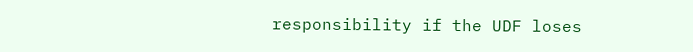responsibility if the UDF loses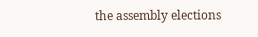the assembly elections